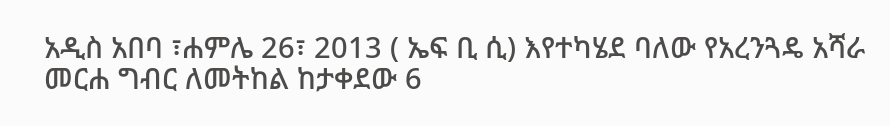አዲስ አበባ ፣ሐምሌ 26፣ 2013 ( ኤፍ ቢ ሲ) እየተካሄደ ባለው የአረንጓዴ አሻራ መርሐ ግብር ለመትከል ከታቀደው 6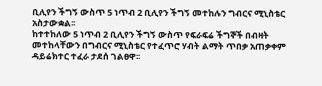ቢሊየን ችግኝ ውስጥ 5 ነጥብ 2 ቢሊየን ችግኝ መተከሉን ግብርና ሚኒስቴር አስታውቋል፡፡
ከተተከለው 5 ነጥብ 2 ቢሊየን ችግኝ ውስጥ የፍራፍሬ ችግኞች በብዛት መተከላቸውን በግብርና ሚኒስቴር የተፈጥሮ ሃብት ልማት ጥበቃ አጠቃቀም ዳይሬክተር ተፈራ ታደሰ ገልፀዋ፡፡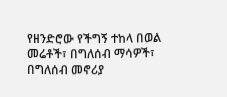የዘንድሮው የችግኝ ተከላ በወል መሬቶች፣ በግለሰብ ማሳዎች፣ በግለሰብ መኖሪያ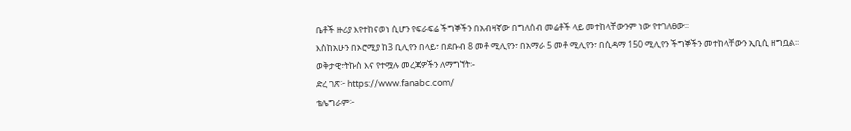ቤቶች ዙሪያ እየተከናወነ ሲሆን የፍራፍሬ ችግኞችን በአብዛኛው በግለሰብ መሬቶች ላይ መተከላቸውንም ነው የተገለፀው፡፡
እስከአሁን በኦሮሚያ ከ3 ቢሊየን በላይ፣ በደቡብ 8 መቶ ሚሊየን፣ በአማራ 5 መቶ ሚሊየን፣ በሲዳማ 150 ሚሊየን ችግኞችን መተከላቸውን ኢቢሲ ዘግቧል፡፡
ወቅታዊ፣ትኩስ እና የተሟሉ መረጃዎችን ለማግኘት፡-
ድረ ገጽ፦ https://www.fanabc.com/
ቴሌግራም፦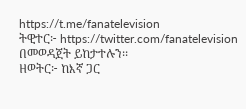https://t.me/fanatelevision
ትዊተር፦ https://twitter.com/fanatelevision በመወዳጀት ይከታተሉን፡፡
ዘወትር፦ ከእኛ ጋር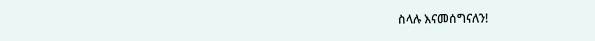ስላሉ እናመሰግናለን!